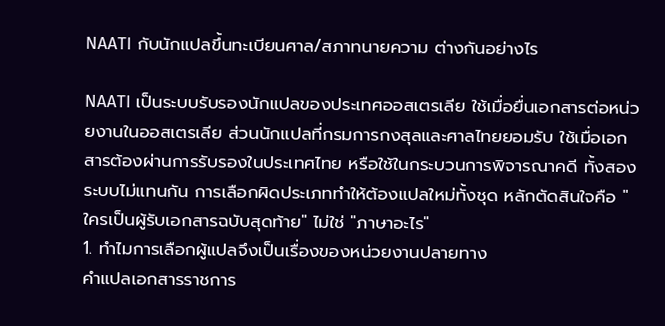NAATI กับนักแปลขึ้นทะเบียนศาล/สภาทนายความ ต่างกันอย่างไร

NAATI เป็นระบบรับรองนักแปลของประเทศออสเตรเลีย ใช้เมื่อยื่นเอกสารต่อหน่วยงานในออสเตรเลีย ส่วนนักแปลที่กรมการกงสุลและศาลไทยยอมรับ ใช้เมื่อเอกสารต้องผ่านการรับรองในประเทศไทย หรือใช้ในกระบวนการพิจารณาคดี ทั้งสองระบบไม่แทนกัน การเลือกผิดประเภททำให้ต้องแปลใหม่ทั้งชุด หลักตัดสินใจคือ "ใครเป็นผู้รับเอกสารฉบับสุดท้าย" ไม่ใช่ "ภาษาอะไร"
1. ทำไมการเลือกผู้แปลจึงเป็นเรื่องของหน่วยงานปลายทาง
คำแปลเอกสารราชการ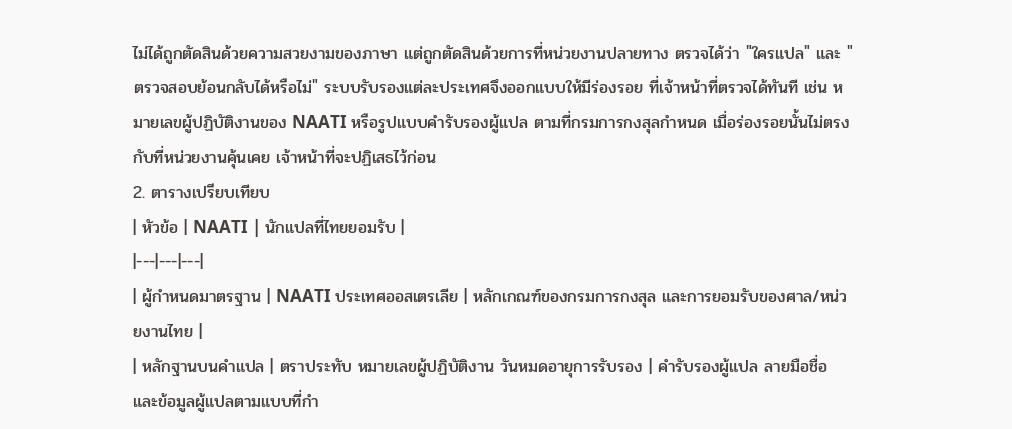ไม่ได้ถูกตัดสินด้วยความสวยงามของภาษา แต่ถูกตัดสินด้วยการที่หน่วยงานปลายทาง ตรวจได้ว่า "ใครแปล" และ "ตรวจสอบย้อนกลับได้หรือไม่" ระบบรับรองแต่ละประเทศจึงออกแบบให้มีร่องรอย ที่เจ้าหน้าที่ตรวจได้ทันที เช่น หมายเลขผู้ปฏิบัติงานของ NAATI หรือรูปแบบคำรับรองผู้แปล ตามที่กรมการกงสุลกำหนด เมื่อร่องรอยนั้นไม่ตรงกับที่หน่วยงานคุ้นเคย เจ้าหน้าที่จะปฏิเสธไว้ก่อน
2. ตารางเปรียบเทียบ
| หัวข้อ | NAATI | นักแปลที่ไทยยอมรับ |
|---|---|---|
| ผู้กำหนดมาตรฐาน | NAATI ประเทศออสเตรเลีย | หลักเกณฑ์ของกรมการกงสุล และการยอมรับของศาล/หน่วยงานไทย |
| หลักฐานบนคำแปล | ตราประทับ หมายเลขผู้ปฏิบัติงาน วันหมดอายุการรับรอง | คำรับรองผู้แปล ลายมือชื่อ และข้อมูลผู้แปลตามแบบที่กำ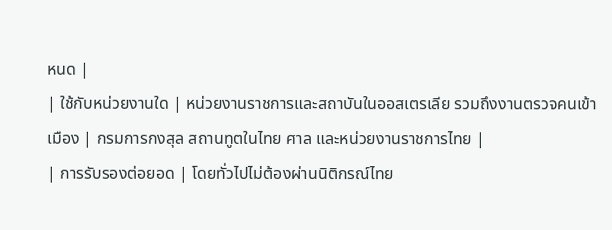หนด |
| ใช้กับหน่วยงานใด | หน่วยงานราชการและสถาบันในออสเตรเลีย รวมถึงงานตรวจคนเข้าเมือง | กรมการกงสุล สถานทูตในไทย ศาล และหน่วยงานราชการไทย |
| การรับรองต่อยอด | โดยทั่วไปไม่ต้องผ่านนิติกรณ์ไทย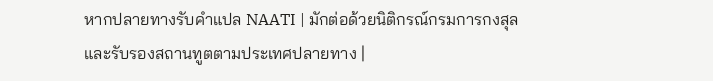หากปลายทางรับคำแปล NAATI | มักต่อด้วยนิติกรณ์กรมการกงสุล และรับรองสถานทูตตามประเทศปลายทาง |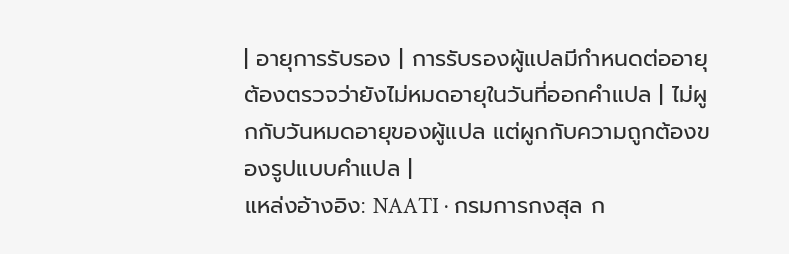| อายุการรับรอง | การรับรองผู้แปลมีกำหนดต่ออายุ ต้องตรวจว่ายังไม่หมดอายุในวันที่ออกคำแปล | ไม่ผูกกับวันหมดอายุของผู้แปล แต่ผูกกับความถูกต้องของรูปแบบคำแปล |
แหล่งอ้างอิง: NAATI · กรมการกงสุล ก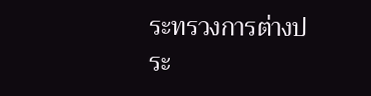ระทรวงการต่างประ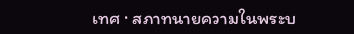เทศ · สภาทนายความในพระบ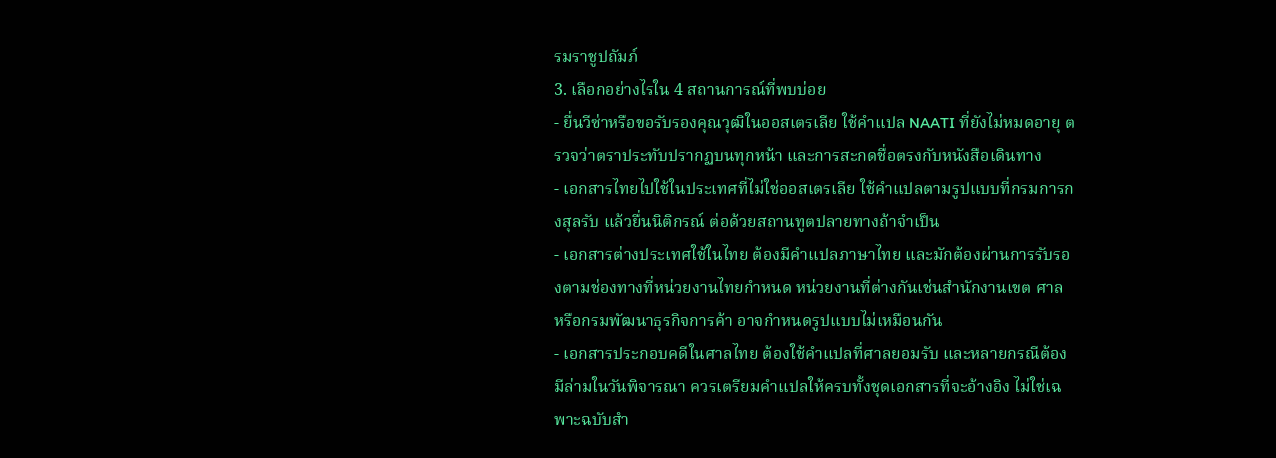รมราชูปถัมภ์
3. เลือกอย่างไรใน 4 สถานการณ์ที่พบบ่อย
- ยื่นวีซ่าหรือขอรับรองคุณวุฒิในออสเตรเลีย ใช้คำแปล NAATI ที่ยังไม่หมดอายุ ตรวจว่าตราประทับปรากฏบนทุกหน้า และการสะกดชื่อตรงกับหนังสือเดินทาง
- เอกสารไทยไปใช้ในประเทศที่ไม่ใช่ออสเตรเลีย ใช้คำแปลตามรูปแบบที่กรมการกงสุลรับ แล้วยื่นนิติกรณ์ ต่อด้วยสถานทูตปลายทางถ้าจำเป็น
- เอกสารต่างประเทศใช้ในไทย ต้องมีคำแปลภาษาไทย และมักต้องผ่านการรับรองตามช่องทางที่หน่วยงานไทยกำหนด หน่วยงานที่ต่างกันเช่นสำนักงานเขต ศาล หรือกรมพัฒนาธุรกิจการค้า อาจกำหนดรูปแบบไม่เหมือนกัน
- เอกสารประกอบคดีในศาลไทย ต้องใช้คำแปลที่ศาลยอมรับ และหลายกรณีต้องมีล่ามในวันพิจารณา ควรเตรียมคำแปลให้ครบทั้งชุดเอกสารที่จะอ้างอิง ไม่ใช่เฉพาะฉบับสำ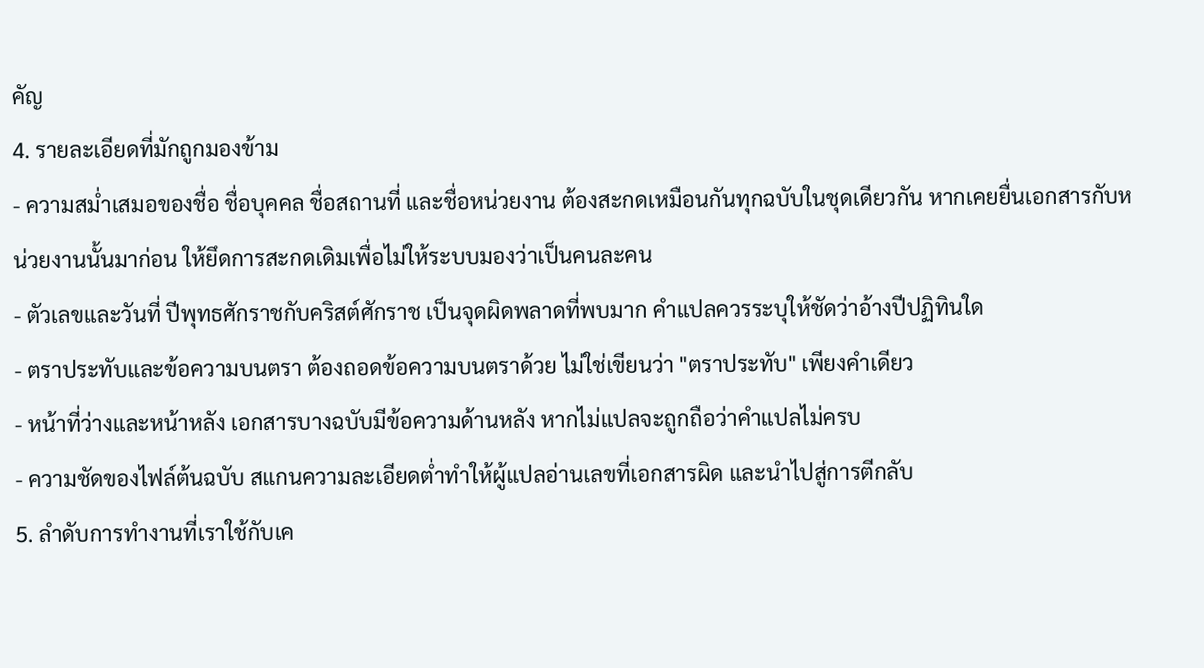คัญ
4. รายละเอียดที่มักถูกมองข้าม
- ความสม่ำเสมอของชื่อ ชื่อบุคคล ชื่อสถานที่ และชื่อหน่วยงาน ต้องสะกดเหมือนกันทุกฉบับในชุดเดียวกัน หากเคยยื่นเอกสารกับหน่วยงานนั้นมาก่อน ให้ยึดการสะกดเดิมเพื่อไม่ให้ระบบมองว่าเป็นคนละคน
- ตัวเลขและวันที่ ปีพุทธศักราชกับคริสต์ศักราช เป็นจุดผิดพลาดที่พบมาก คำแปลควรระบุให้ชัดว่าอ้างปีปฏิทินใด
- ตราประทับและข้อความบนตรา ต้องถอดข้อความบนตราด้วย ไม่ใช่เขียนว่า "ตราประทับ" เพียงคำเดียว
- หน้าที่ว่างและหน้าหลัง เอกสารบางฉบับมีข้อความด้านหลัง หากไม่แปลจะถูกถือว่าคำแปลไม่ครบ
- ความชัดของไฟล์ต้นฉบับ สแกนความละเอียดต่ำทำให้ผู้แปลอ่านเลขที่เอกสารผิด และนำไปสู่การตีกลับ
5. ลำดับการทำงานที่เราใช้กับเค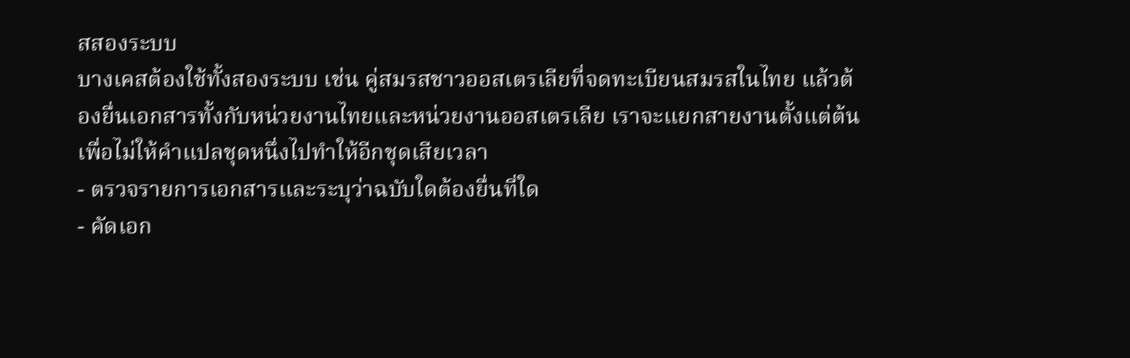สสองระบบ
บางเคสต้องใช้ทั้งสองระบบ เช่น คู่สมรสชาวออสเตรเลียที่จดทะเบียนสมรสในไทย แล้วต้องยื่นเอกสารทั้งกับหน่วยงานไทยและหน่วยงานออสเตรเลีย เราจะแยกสายงานตั้งแต่ต้น เพื่อไม่ให้คำแปลชุดหนึ่งไปทำให้อีกชุดเสียเวลา
- ตรวจรายการเอกสารและระบุว่าฉบับใดต้องยื่นที่ใด
- คัดเอก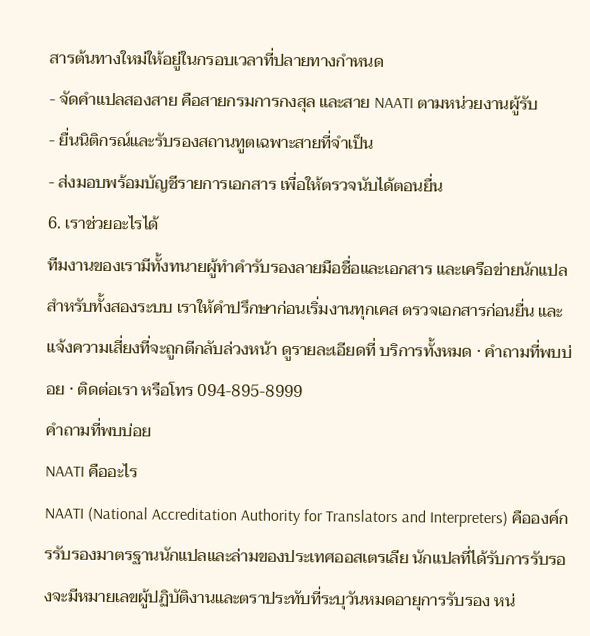สารต้นทางใหม่ให้อยู่ในกรอบเวลาที่ปลายทางกำหนด
- จัดคำแปลสองสาย คือสายกรมการกงสุล และสาย NAATI ตามหน่วยงานผู้รับ
- ยื่นนิติกรณ์และรับรองสถานทูตเฉพาะสายที่จำเป็น
- ส่งมอบพร้อมบัญชีรายการเอกสาร เพื่อให้ตรวจนับได้ตอนยื่น
6. เราช่วยอะไรได้
ทีมงานของเรามีทั้งทนายผู้ทำคำรับรองลายมือชื่อและเอกสาร และเครือข่ายนักแปลสำหรับทั้งสองระบบ เราให้คำปรึกษาก่อนเริ่มงานทุกเคส ตรวจเอกสารก่อนยื่น และแจ้งความเสี่ยงที่จะถูกตีกลับล่วงหน้า ดูรายละเอียดที่ บริการทั้งหมด · คำถามที่พบบ่อย · ติดต่อเรา หรือโทร 094-895-8999
คำถามที่พบบ่อย
NAATI คืออะไร
NAATI (National Accreditation Authority for Translators and Interpreters) คือองค์กรรับรองมาตรฐานนักแปลและล่ามของประเทศออสเตรเลีย นักแปลที่ได้รับการรับรองจะมีหมายเลขผู้ปฏิบัติงานและตราประทับที่ระบุวันหมดอายุการรับรอง หน่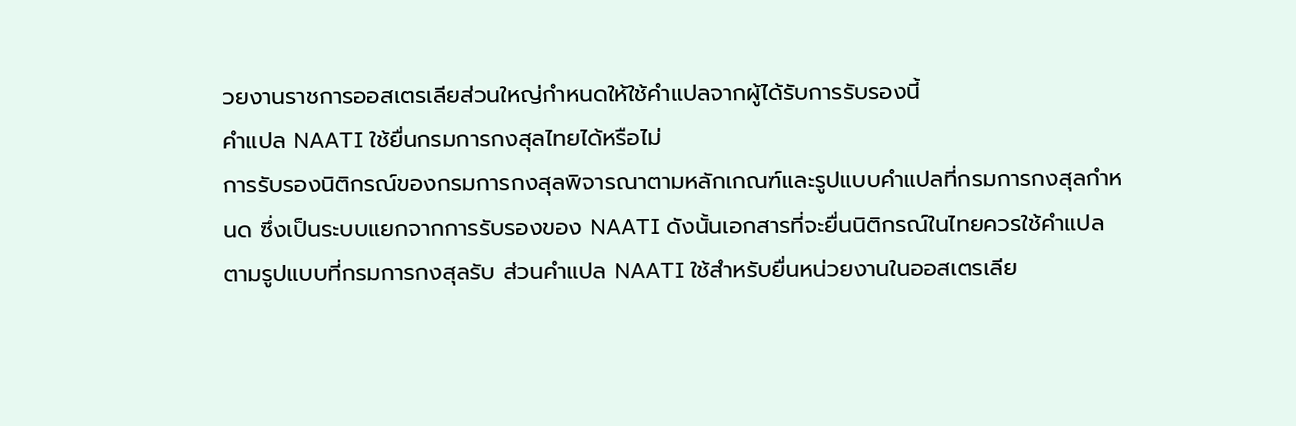วยงานราชการออสเตรเลียส่วนใหญ่กำหนดให้ใช้คำแปลจากผู้ได้รับการรับรองนี้
คำแปล NAATI ใช้ยื่นกรมการกงสุลไทยได้หรือไม่
การรับรองนิติกรณ์ของกรมการกงสุลพิจารณาตามหลักเกณฑ์และรูปแบบคำแปลที่กรมการกงสุลกำหนด ซึ่งเป็นระบบแยกจากการรับรองของ NAATI ดังนั้นเอกสารที่จะยื่นนิติกรณ์ในไทยควรใช้คำแปลตามรูปแบบที่กรมการกงสุลรับ ส่วนคำแปล NAATI ใช้สำหรับยื่นหน่วยงานในออสเตรเลีย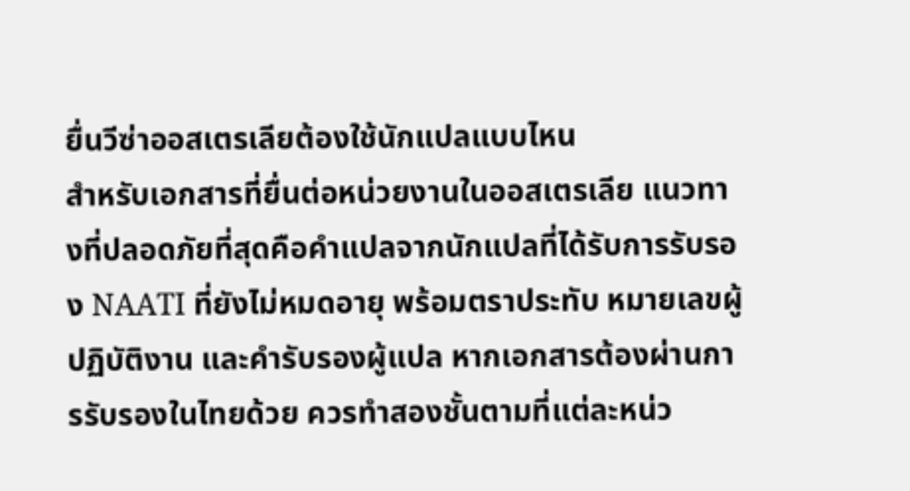ยื่นวีซ่าออสเตรเลียต้องใช้นักแปลแบบไหน
สำหรับเอกสารที่ยื่นต่อหน่วยงานในออสเตรเลีย แนวทางที่ปลอดภัยที่สุดคือคำแปลจากนักแปลที่ได้รับการรับรอง NAATI ที่ยังไม่หมดอายุ พร้อมตราประทับ หมายเลขผู้ปฏิบัติงาน และคำรับรองผู้แปล หากเอกสารต้องผ่านการรับรองในไทยด้วย ควรทำสองชั้นตามที่แต่ละหน่ว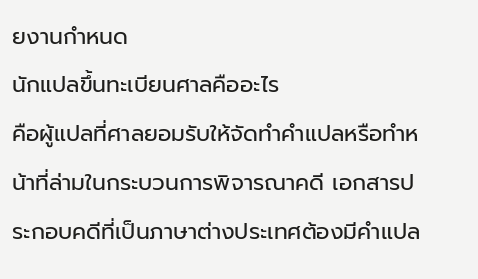ยงานกำหนด
นักแปลขึ้นทะเบียนศาลคืออะไร
คือผู้แปลที่ศาลยอมรับให้จัดทำคำแปลหรือทำหน้าที่ล่ามในกระบวนการพิจารณาคดี เอกสารประกอบคดีที่เป็นภาษาต่างประเทศต้องมีคำแปล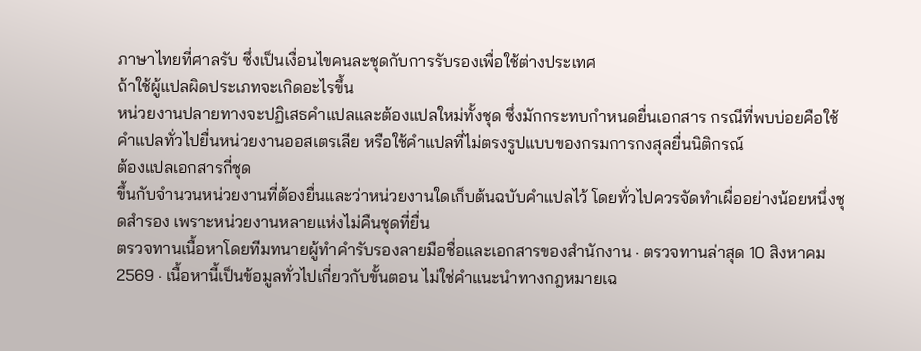ภาษาไทยที่ศาลรับ ซึ่งเป็นเงื่อนไขคนละชุดกับการรับรองเพื่อใช้ต่างประเทศ
ถ้าใช้ผู้แปลผิดประเภทจะเกิดอะไรขึ้น
หน่วยงานปลายทางจะปฏิเสธคำแปลและต้องแปลใหม่ทั้งชุด ซึ่งมักกระทบกำหนดยื่นเอกสาร กรณีที่พบบ่อยคือใช้คำแปลทั่วไปยื่นหน่วยงานออสเตรเลีย หรือใช้คำแปลที่ไม่ตรงรูปแบบของกรมการกงสุลยื่นนิติกรณ์
ต้องแปลเอกสารกี่ชุด
ขึ้นกับจำนวนหน่วยงานที่ต้องยื่นและว่าหน่วยงานใดเก็บต้นฉบับคำแปลไว้ โดยทั่วไปควรจัดทำเผื่ออย่างน้อยหนึ่งชุดสำรอง เพราะหน่วยงานหลายแห่งไม่คืนชุดที่ยื่น
ตรวจทานเนื้อหาโดยทีมทนายผู้ทำคำรับรองลายมือชื่อและเอกสารของสำนักงาน · ตรวจทานล่าสุด 10 สิงหาคม 2569 · เนื้อหานี้เป็นข้อมูลทั่วไปเกี่ยวกับขั้นตอน ไม่ใช่คำแนะนำทางกฎหมายเฉ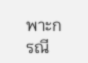พาะกรณี